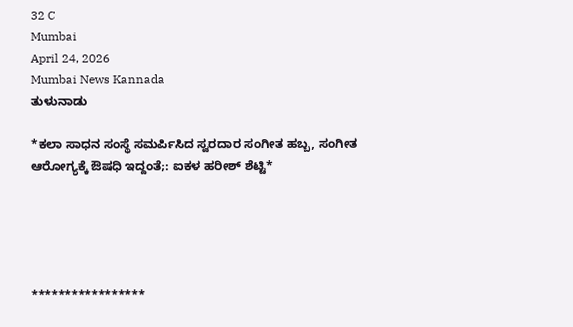32 C
Mumbai
April 24, 2026
Mumbai News Kannada
ತುಳುನಾಡು

*ಕಲಾ ಸಾಧನ ಸಂಸ್ಥೆ ಸಮರ್ಪಿಸಿದ ಸ್ವರದಾರ ಸಂಗೀತ ಹಬ್ಬ, ಸಂಗೀತ ಆರೋಗ್ಯಕ್ಕೆ ಔಷಧಿ ಇದ್ದಂತೆ;: ಐಕಳ ಹರೀಶ್ ಶೆಟ್ಟಿ*





*****************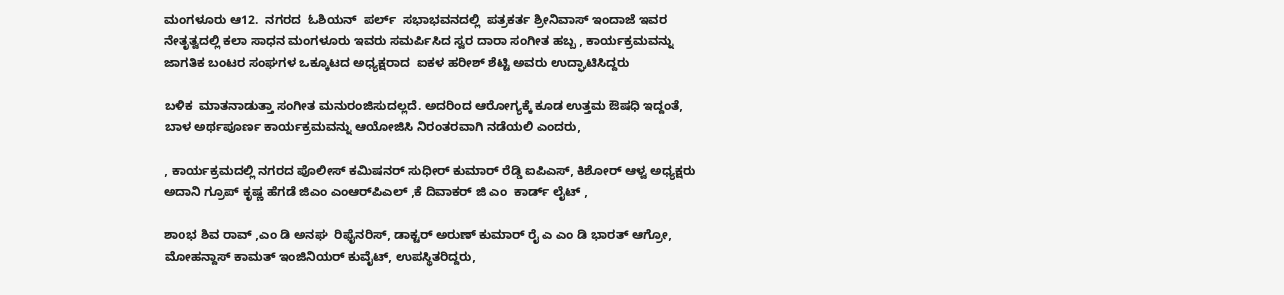ಮಂಗಳೂರು ಆ12.  ನಗರದ  ಓಶಿಯನ್  ಪರ್ಲ್  ಸಭಾಭವನದಲ್ಲಿ  ಪತ್ರಕರ್ತ ಶ್ರೀನಿವಾಸ್ ಇಂದಾಜೆ ಇವರ ನೇತೃತ್ವದಲ್ಲಿ ಕಲಾ ಸಾಧನ ಮಂಗಳೂರು ಇವರು ಸಮರ್ಪಿಸಿದ ಸ್ವರ ದಾರಾ ಸಂಗೀತ ಹಬ್ಬ , ಕಾರ್ಯಕ್ರಮವನ್ನು   ಜಾಗತಿಕ ಬಂಟರ ಸಂಘಗಳ ಒಕ್ಕೂಟದ ಅಧ್ಯಕ್ಷರಾದ  ಐಕಳ ಹರೀಶ್ ಶೆಟ್ಟಿ ಅವರು ಉದ್ಘಾಟಿಸಿದ್ದರು

ಬಳಿಕ  ಮಾತನಾಡುತ್ತಾ ಸಂಗೀತ ಮನುರಂಜಿಸುದಲ್ಲದೆ. ಅದರಿಂದ ಆರೋಗ್ಯಕ್ಕೆ ಕೂಡ ಉತ್ತಮ ಔಷಧಿ ಇದ್ದಂತೆ, ಬಾಳ ಅರ್ಥಪೂರ್ಣ ಕಾರ್ಯಕ್ರಮವನ್ನು ಆಯೋಜಿಸಿ ನಿರಂತರವಾಗಿ ನಡೆಯಲಿ ಎಂದರು,

, ಕಾರ್ಯಕ್ರಮದಲ್ಲಿ ನಗರದ ಪೊಲೀಸ್ ಕಮಿಷನರ್ ಸುಧೀರ್ ಕುಮಾರ್ ರೆಡ್ಡಿ ಐಪಿಎಸ್, ಕಿಶೋರ್ ಆಳ್ವ ಅಧ್ಯಕ್ಷರು ಅದಾನಿ ಗ್ರೂಪ್ ಕೃಷ್ಣ ಹೆಗಡೆ ಜಿಎಂ ಎಂಆರ್‌ಪಿಎಲ್ ,ಕೆ ದಿವಾಕರ್ ಜಿ ಎಂ  ಕಾರ್ಡ್ ಲೈಟ್ ,

ಶಾoಭ ಶಿವ ರಾವ್ ,ಎಂ ಡಿ ಅನಘ  ರಿಫೈನರಿಸ್, ಡಾಕ್ಟರ್ ಅರುಣ್ ಕುಮಾರ್ ರೈ ಎ ಎಂ ಡಿ ಭಾರತ್ ಆಗ್ರೋ, ಮೋಹನ್ದಾಸ್ ಕಾಮತ್ ಇಂಜಿನಿಯರ್ ಕುವೈಟ್, ಉಪಸ್ಥಿತರಿದ್ದರು,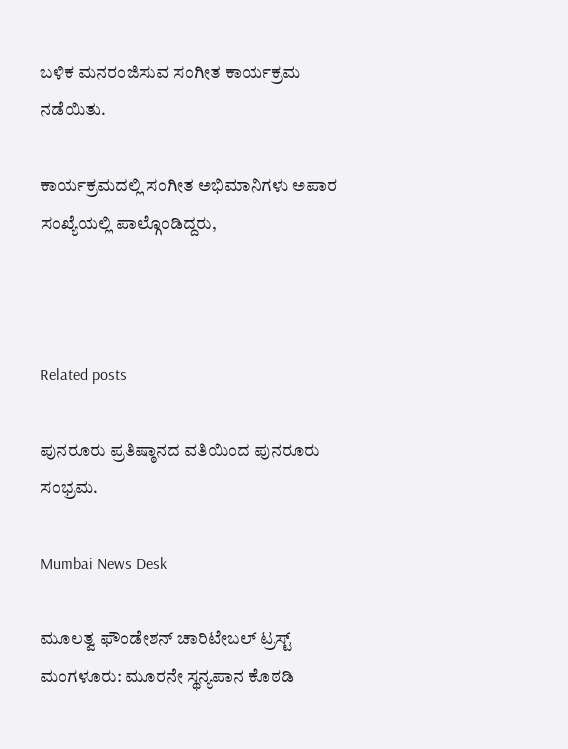ಬಳಿಕ ಮನರಂಜಿಸುವ ಸಂಗೀತ ಕಾರ್ಯಕ್ರಮ ನಡೆಯಿತು.

ಕಾರ್ಯಕ್ರಮದಲ್ಲಿ ಸಂಗೀತ ಅಭಿಮಾನಿಗಳು ಅಪಾರ ಸಂಖ್ಯೆಯಲ್ಲಿ ಪಾಲ್ಗೊಂಡಿದ್ದರು,



Related posts

ಪುನರೂರು ಪ್ರತಿಷ್ಠಾನದ ವತಿಯಿಂದ ಪುನರೂರು ಸಂಭ್ರಮ.

Mumbai News Desk

ಮೂಲತ್ವ ಫೌಂಡೇಶನ್ ಚಾರಿಟೇಬಲ್ ಟ್ರಸ್ಟ್ ಮಂಗಳೂರು: ಮೂರನೇ ಸ್ಥನ್ಯಪಾನ ಕೊಠಡಿ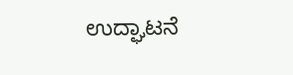ಉದ್ಘಾಟನೆ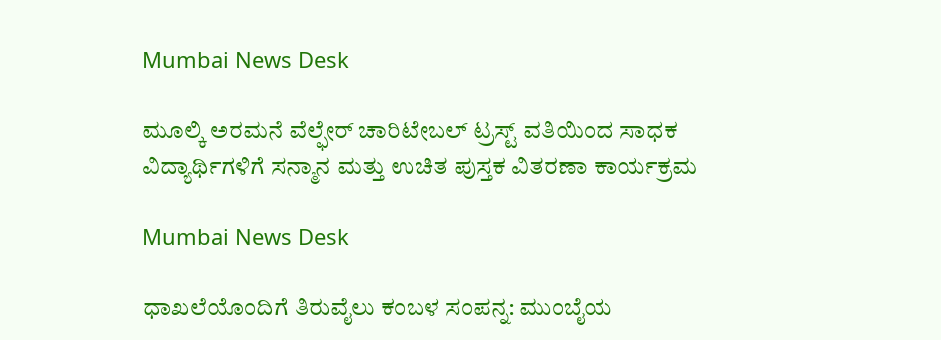Mumbai News Desk

ಮೂಲ್ಕಿ ಅರಮನೆ ವೆಲ್ಫೇರ್ ಚಾರಿಟೇಬಲ್ ಟ್ರಸ್ಟ್ ವತಿಯಿಂದ ಸಾಧಕ ವಿದ್ಯಾರ್ಥಿಗಳಿಗೆ ಸನ್ಮಾನ ಮತ್ತು ಉಚಿತ ಪುಸ್ತಕ ವಿತರಣಾ ಕಾರ್ಯಕ್ರಮ

Mumbai News Desk

ಧಾಖಲೆಯೊಂದಿಗೆ ತಿರುವೈಲು ಕಂಬಳ ಸಂಪನ್ನ: ಮುಂಬೈಯ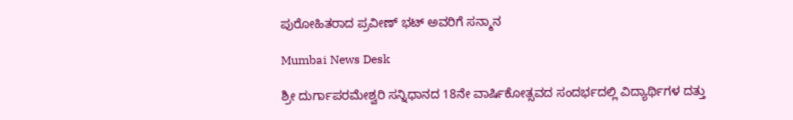ಪುರೋಹಿತರಾದ ಪ್ರವೀಣ್ ಭಟ್ ಅವರಿಗೆ ಸನ್ಮಾನ

Mumbai News Desk

ಶ್ರೀ ದುರ್ಗಾಪರಮೇಶ್ವರಿ ಸನ್ನಿಧಾನದ 18ನೇ ವಾರ್ಷಿಕೋತ್ಸವದ ಸಂದರ್ಭದಲ್ಲಿ ವಿದ್ಯಾರ್ಥಿಗಳ ದತ್ತು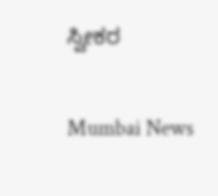ಸ್ವೀಕರ

Mumbai News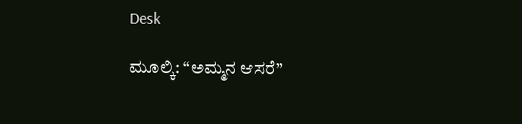Desk

ಮೂಲ್ಕಿ: “ಅಮ್ಮನ ಆಸರೆ”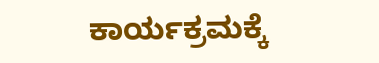ಕಾರ್ಯಕ್ರಮಕ್ಕೆ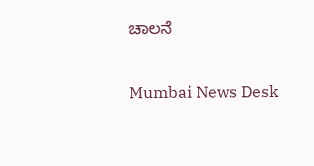ಚಾಲನೆ

Mumbai News Desk